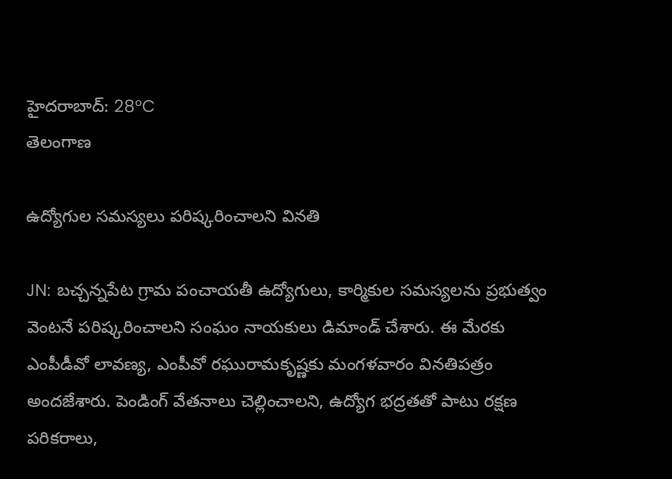హైదరాబాద్: 28°C
తెలంగాణ

ఉద్యోగుల సమస్యలు పరిష్కరించాలని వినతి

JN: బచ్చన్నపేట గ్రామ పంచాయతీ ఉద్యోగులు, కార్మికుల సమస్యలను ప్రభుత్వం వెంటనే పరిష్కరించాలని సంఘం నాయకులు డిమాండ్ చేశారు. ఈ మేరకు ఎంపీడీవో లావణ్య, ఎంపీవో రఘురామకృష్ణకు మంగళవారం వినతిపత్రం అందజేశారు. పెండింగ్ వేతనాలు చెల్లించాలని, ఉద్యోగ భద్రతతో పాటు రక్షణ పరికరాలు,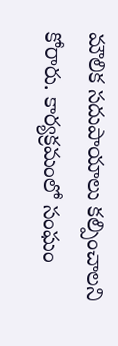మౌలిక సదుపాయాలు కల్పించాలని కోరారు. కార్యక్రమంలో సంఘం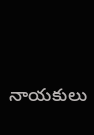నాయకులు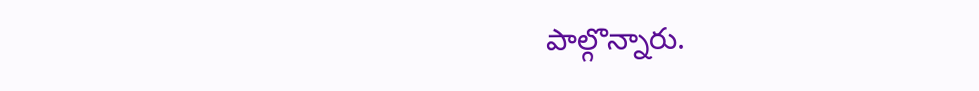పాల్గొన్నారు.